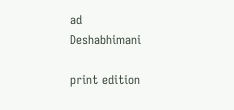ad
Deshabhimani

print edition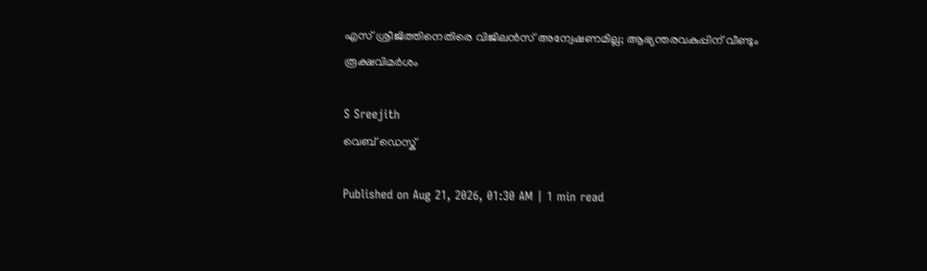എസ്‌ ശ്രീജിത്തിനെതിരെ വിജിലൻസ്‌ അന്വേഷണമില്ല; ആഭ്യന്തരവകുപ്പിന്‌ വീണ്ടും
രൂക്ഷവിമർശം

S Sreejith
വെബ് ഡെസ്ക്

Published on Aug 21, 2026, 01:30 AM | 1 min read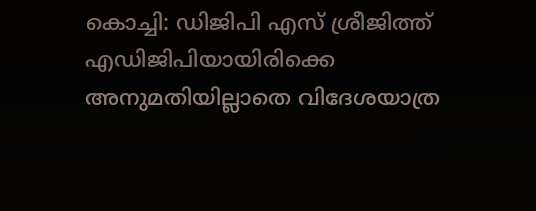കൊച്ചി: ഡിജിപി എസ് ശ്രീജിത്ത് എഡിജിപിയായിരിക്കെ അനുമതിയില്ലാതെ വിദേശയാത്ര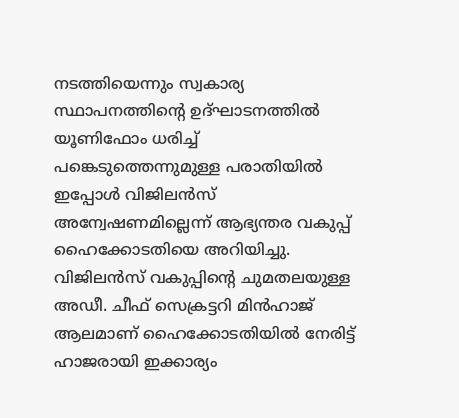നടത്തിയെന്നും സ്വകാര്യ സ്ഥാപനത്തിന്റെ ഉദ്ഘാടനത്തിൽ യൂണിഫോം ധരിച്ച് പങ്കെടുത്തെന്നുമുള്ള പരാതിയിൽ ഇപ്പോൾ വിജിലൻസ് അന്വേഷണമില്ലെന്ന് ആഭ്യന്തര വകുപ്പ് ഹൈക്കോടതിയെ അറിയിച്ചു. വിജിലൻസ് വകുപ്പിന്റെ ചുമതലയുള്ള അഡീ. ചീഫ് സെക്രട്ടറി മിൻഹാജ് ആലമാണ്‌ ഹൈക്കോടതിയിൽ നേരിട്ട്‌ ഹാജരായി ഇക്കാര്യം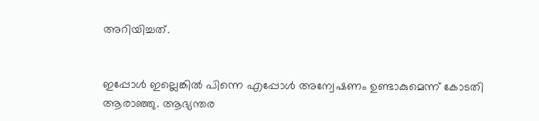അറിയിച്ചത്‌.


ഇപ്പോൾ ഇല്ലെങ്കിൽ പിന്നെ എപ്പോൾ അന്വേഷണം ഉണ്ടാകുമെന്ന് കോടതി ആരാഞ്ഞു. ആഭ്യന്തര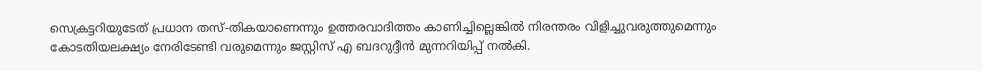സെക്രട്ടറിയുടേത് പ്രധാന തസ്‌-തികയാണെന്നും ഉത്തരവാദിത്തം കാണിച്ചില്ലെങ്കിൽ നിരന്തരം വിളിച്ചുവരുത്തുമെന്നും കോടതിയലക്ഷ്യം നേരിടേണ്ടി വരുമെന്നും ജസ്റ്റിസ് എ ബദറുദ്ദീൻ മുന്നറിയിപ്പ്‌ നൽകി.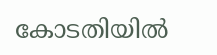കോടതിയിൽ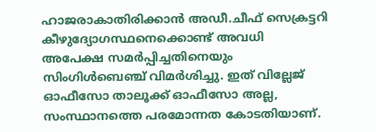ഹാജരാകാതിരിക്കാൻ അഡീ.ചീഫ് സെക്രട്ടറി കീഴുദ്യോഗസ്ഥനെക്കൊണ്ട് അവധി അപേക്ഷ സമർപ്പിച്ചതിനെയും സിംഗിൾബെഞ്ച് വിമർശിച്ചു. ഇത് വില്ലേജ് ഓഫീസോ താലൂക്ക് ഓഫീസോ അല്ല, സംസ്ഥാനത്തെ പരമോന്നത കോടതിയാണ്‌.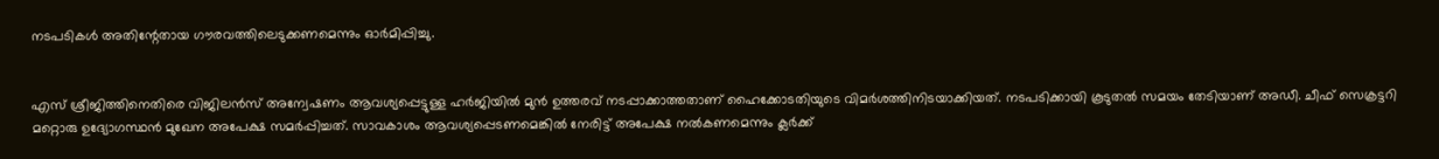നടപടികൾ അതിന്റേതായ ഗൗരവത്തിലെടുക്കണമെന്നും ഓർമിപ്പിച്ചു.


എസ് ശ്രീജിത്തിനെതിരെ വിജിലൻസ് അന്വേഷണം ആവശ്യപ്പെട്ടുള്ള ഹർജിയിൽ മുൻ ഉത്തരവ് നടപ്പാക്കാത്തതാണ് ഹൈക്കോടതിയുടെ വിമർശത്തിനിടയാക്കിയത്. നടപടിക്കായി കൂടുതൽ സമയം തേടിയാണ് അഡീ. ചീഫ് സെക്രട്ടറി മറ്റൊരു ഉദ്യോഗസ്ഥൻ മുഖേന അപേക്ഷ സമർപ്പിച്ചത്. സാവകാശം ആവശ്യപ്പെടണമെങ്കിൽ നേരിട്ട് അപേക്ഷ നൽകണമെന്നും ക്ലർക്ക്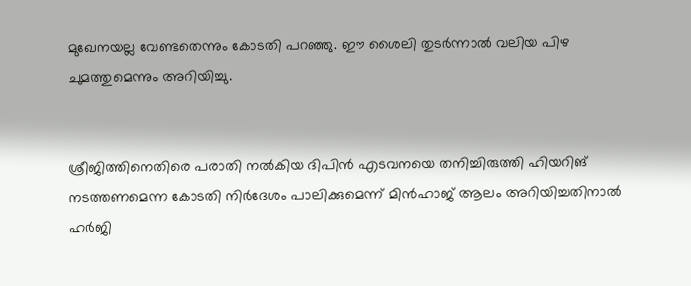മുഖേനയല്ല വേണ്ടതെന്നും കോടതി പറഞ്ഞു. ഈ ശൈലി തുടർന്നാൽ വലിയ പിഴ ചുമത്തുമെന്നും അറിയിച്ചു.


ശ്രീജിത്തിനെതിരെ പരാതി നൽകിയ ദിപിൻ എടവനയെ തനിച്ചിരുത്തി ഹിയറിങ്‌ നടത്തണമെന്ന കോടതി നിർദേശം പാലിക്കുമെന്ന് മിൻഹാജ് ആലം അറിയിച്ചതിനാൽ ഹർജി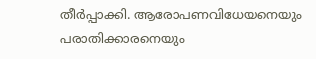തീർപ്പാക്കി. ആരോപണവിധേയനെയും പരാതിക്കാരനെയും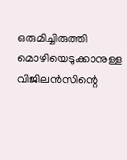ഒരുമിച്ചിരുത്തി മൊഴിയെടുക്കാനുള്ള വിജിലൻസിന്റെ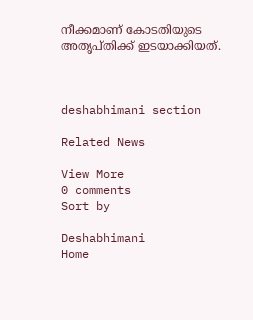നീക്കമാണ് കോടതിയുടെ അതൃപ്തിക്ക്‌ ഇടയാക്കിയത്.



deshabhimani section

Related News

View More
0 comments
Sort by

Deshabhimani
Home